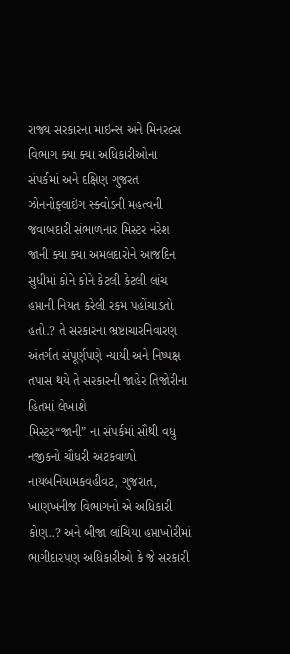રાજ્ય સરકારના માઇન્સ અને મિનરલ્સ વિભાગ ક્યા ક્યા અધિકારીઓના સંપર્કમાં અને દક્ષિણ ગુજરત ઝોનનોફ્લાઇંગ સ્ક્વોડની મહત્વની જવાબદારી સંભાળનાર મિસ્ટર નરેશ જાની ક્યા ક્યા અમલદારોને આજદિન સુધીમાં કોને કોને કેટલી કેટલી લાંચ હપ્તાની નિયત કરેલી રકમ પહોંચાડતો હતો.? તે સરકારના ભ્રષ્ટાચારનિવારણ અંતર્ગત સંપૂર્ણપણે ન્યાયી અને નિષ્પક્ષ તપાસ થયે તે સરકારની જાહેર તિજોરીના હિતમાં લેખાશે
મિસ્ટર“જાની” ના સંપર્કમાં સૌથી વધુ નજીકનો ચૌધરી અટકવાળો નાયબનિયામકવહીવટ, ગુજરાત, ખાણખનીજ વિભાગનો એ અધિકારી કોણ..? અને બીજા લાંચિયા હપ્તાખોરીમાં ભાગીદારપણ અધિકારીઓ કે જે સરકારી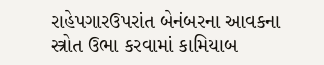રાહેપગારઉપરાંત બેનંબરના આવકના સ્ત્રોત ઉભા કરવામાં કામિયાબ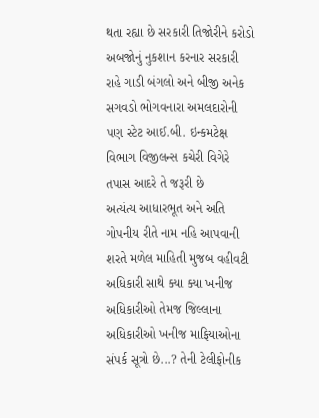થતા રહ્યા છે સરકારી તિજોરીને કરોડો અબજોનું નુકશાન કરનાર સરકારી રાહે ગાડી બંગલો અને બીજી અનેક સગવડો ભોગવનારા અમલદારોની પણ સ્ટેટ આઈ.બી. ઇન્કમટેક્ષ વિભાગ વિજીલન્સ કચેરી વિગેરે તપાસ આદરે તે જરૂરી છે
અત્યંત્ય આધારભૂત અને અતિ ગોપનીય રીતે નામ નહિ આપવાની શરતે મળેલ માહિતી મુજબ વહીવટી અધિકારી સાથે ક્યા ક્યા ખનીજ અધિકારીઓ તેમજ જિલ્લાના અધિકારીઓ ખનીજ માફિયાઓના સંપર્ક સૂત્રો છે...? તેની ટેલીફોનીક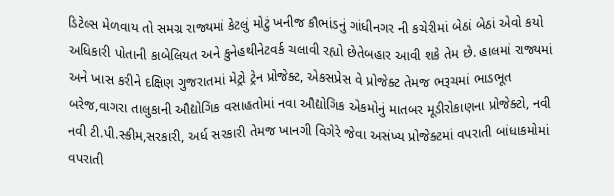ડિટેલ્સ મેળવાય તો સમગ્ર રાજ્યમાં કેટલું મોટું ખનીજ કૌભાંડનું ગાંધીનગર ની કચેરીમાં બેઠાં બેઠાં એવો કયો અધિકારી પોતાની કાબેલિયત અને કુનેહથીનેટવર્ક ચલાવી રહ્યો છેતેબહાર આવી શકે તેમ છે. હાલમાં રાજ્યમાં અને ખાસ કરીને દક્ષિણ ગુજરાતમાં મેટ્રો ટ્રેન પ્રોજેક્ટ, એકસપ્રેસ વે પ્રોજેક્ટ તેમજ ભરૂચમાં ભાડભૂત બરેજ,વાગરા તાલુકાની ઔદ્યોગિક વસાહતોમાં નવા ઔદ્યોગિક એકમોનું માતબર મૂડીરોકાણના પ્રોજેક્ટો, નવી નવી ટી.પી.સ્કીમ,સરકારી, અર્ધ સરકારી તેમજ ખાનગી વિગેરે જેવા અસંખ્ય પ્રોજેક્ટમાં વપરાતી બાંધાકમોમાં વપરાતી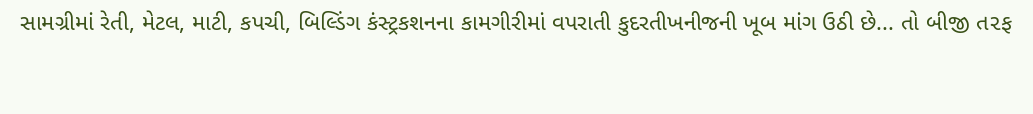સામગ્રીમાં રેતી, મેટલ, માટી, કપચી, બિલ્ડિંગ કંસ્ટ્રકશનના કામગીરીમાં વપરાતી કુદરતીખનીજની ખૂબ માંગ ઉઠી છે... તો બીજી ત૨ફ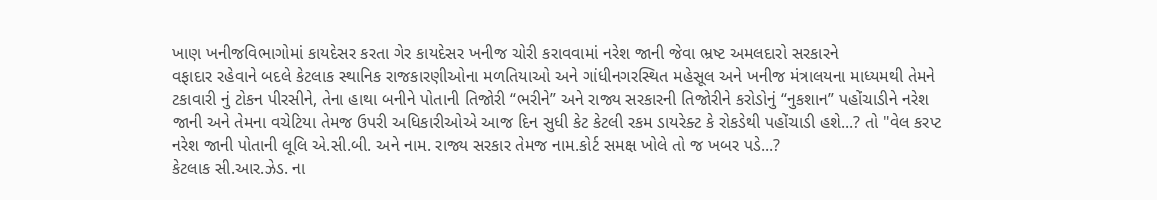ખાણ ખનીજવિભાગોમાં કાયદેસર કરતા ગેર કાયદેસર ખનીજ ચોરી કરાવવામાં નરેશ જાની જેવા ભ્રષ્ટ અમલદારો સરકારને
વફાદાર રહેવાને બદલે કેટલાક સ્થાનિક રાજકારણીઓના મળતિયાઓ અને ગાંધીનગરસ્થિત મહેસૂલ અને ખનીજ મંત્રાલયના માધ્યમથી તેમને ટકાવારી નું ટોકન પીરસીને, તેના હાથા બનીને પોતાની તિજોરી “ભરીને” અને રાજ્ય સરકારની તિજોરીને કરોડોનું “નુકશાન” પહોંચાડીને નરેશ જાની અને તેમના વચેટિયા તેમજ ઉપરી અધિકારીઓએ આજ દિન સુધી કેટ કેટલી રકમ ડાયરેક્ટ કે રોકડેથી પહોંચાડી હશે...? તો "વેલ કરપ્ટ નરેશ જાની પોતાની લૂલિ એ.સી.બી. અને નામ. રાજ્ય સરકાર તેમજ નામ.કોર્ટ સમક્ષ ખોલે તો જ ખબર પડે...?
કેટલાક સી.આર.ઝેડ. ના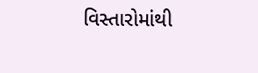વિસ્તારોમાંથી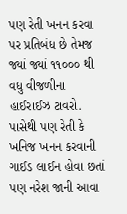પણ રેતી ખનન કરવા પર પ્રતિબંધ છે તેમજ જ્યાં જ્યાં ૧૧૦૦૦ થી વધુ વીજળીના હાઈરાઈઝ ટાવરો. પાસેથી પણ રેતી કે ખનિજ ખનન કરવાની ગાઈડ લાઈન હોવા છતાં પણ નરેશ જાની આવા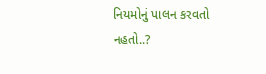નિયમોનું પાલન કરવતો નહતો..?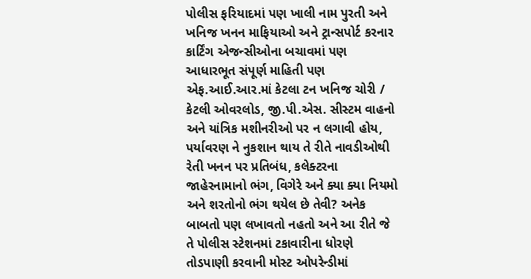પોલીસ ફરિયાદમાં પણ ખાલી નામ પુરતી અને ખનિજ ખનન માફિયાઓ અને ટ્રાન્સપોર્ટ કરનાર કાર્ટિંગ એજન્સીઓના બચાવમાં પણ આધારભૂત સંપૂર્ણ માહિતી પણ એફ.આઈ.આર.માં કેટલા ટન ખનિજ ચોરી / કેટલી ઓવરલોડ, જી.પી.એસ. સીસ્ટમ વાહનો અને યાંત્રિક મશીનરીઓ પર ન લગાવી હોય, પર્યાવરણ ને નુકશાન થાય તે રીતે નાવડીઓથી રેતી ખનન પર પ્રતિબંધ, કલેક્ટરના જાહેરનામાનો ભંગ, વિગેરે અને ક્યા ક્યા નિયમો અને શરતોનો ભંગ થયેલ છે તેવી? અનેક બાબતો પણ લખાવતો નહતો અને આ રીતે જે તે પોલીસ સ્ટેશનમાં ટકાવારીના ધોરણે તોડપાણી કરવાની મોસ્ટ ઓપરેન્ડીમાં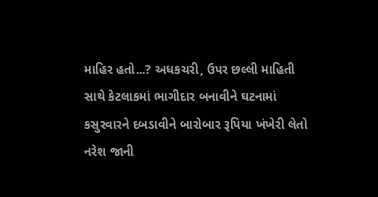માહિર હતો...? અધકચરી, ઉપર છલ્લી માહિતી સાથે કેટલાકમાં ભાગીદાર બનાવીને ઘટનામાં કસુરવારને દબડાવીને બારોબાર રૂપિયા ખંખેરી લેતો નરેશ જાની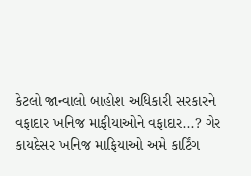કેટલો જાન્વાલો બાહોશ અધિકારી સરકારને વફાદાર ખનિજ માફીયાઓને વફાદાર...? ગેર કાયદેસર ખનિજ માફિયાઓ અમે કાર્ટિંગ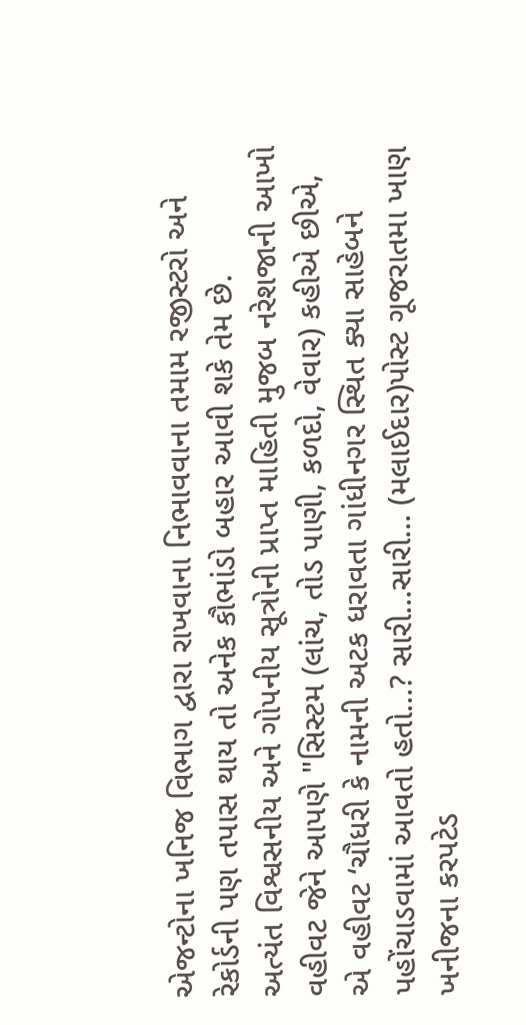એજન્ટોના ખનિજ વિભાગ દ્વારા રાખવાના નિભાવવાના તમામ રજીસ્ટરો અને રેકોર્ડની પણ તપાસ થાય તો અનેક કૌભાંડો બહાર આવી શકે તેમ છે.
અત્યંત વિશ્વસનીય અને ગોપનીય સૂત્રોની પ્રાપ્ત માહિતી મુજબ નરેશજાની આખો વહીવટ જેને આપણે "સિસ્ટમ (લાંચ, તોડ પાણી, કળદો, વેવાર) કહીએ છીએ, એ વહીવટ ‘ચૌધરી કે નામની અટક ધરાવતા ગાંધીનગર સ્થિત ક્યા સાહેબને પહોંચાડવામાં આવતો હતો...? સારી...સારી... (મલાઈદાર)પોસ્ટ ગૂજરાતમા ખાણ ખનીજના કરપટેડ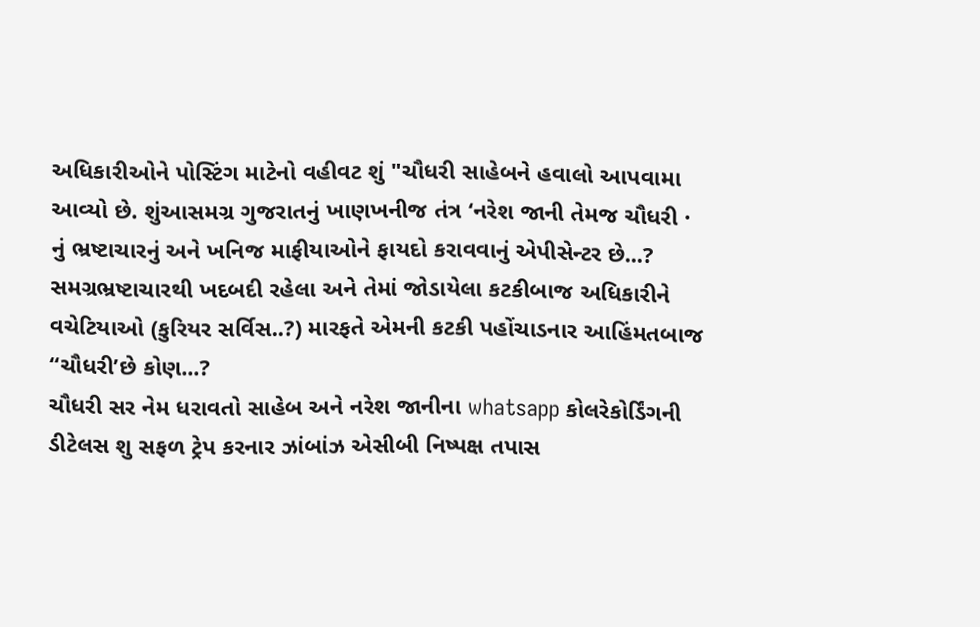અધિકારીઓને પોસ્ટિંગ માટેનો વહીવટ શું "ચૌધરી સાહેબને હવાલો આપવામા આવ્યો છે. શુંઆસમગ્ર ગુજરાતનું ખાણખનીજ તંત્ર ‘નરેશ જાની તેમજ ચૌધરી · નું ભ્રષ્ટાચારનું અને ખનિજ માફીયાઓને ફાયદો કરાવવાનું એપીસેન્ટર છે...? સમગ્રભ્રષ્ટાચારથી ખદબદી રહેલા અને તેમાં જોડાયેલા કટકીબાજ અધિકારીને વચેટિયાઓ (કુરિયર સર્વિસ..?) મારફતે એમની કટકી પહોંચાડનાર આહિંમતબાજ “ચૌધરી’છે કોણ...?
ચૌધરી સર નેમ ધરાવતો સાહેબ અને નરેશ જાનીના whatsapp કોલરેકોર્ડિંગની ડીટેલસ શુ સફળ ટ્રેપ કરનાર ઝાંબાંઝ એસીબી નિષ્પક્ષ તપાસ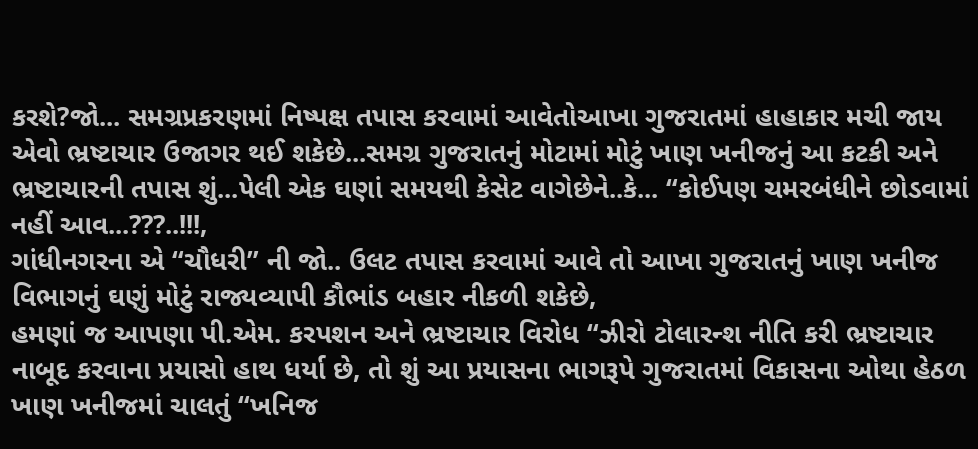કરશે?જો... સમગ્રપ્રકરણમાં નિષ્પક્ષ તપાસ કરવામાં આવેતોઆખા ગુજરાતમાં હાહાકાર મચી જાય એવો ભ્રષ્ટાચાર ઉજાગર થઈ શકેછે...સમગ્ર ગુજરાતનું મોટામાં મોટું ખાણ ખનીજનું આ કટકી અને ભ્રષ્ટાચારની તપાસ શું...પેલી એક ઘણાં સમયથી કેસેટ વાગેછેને..કે... “કોઈપણ ચમરબંધીને છોડવામાં નહીં આવ...???..!!!,
ગાંધીનગરના એ “ચૌધરી” ની જો.. ઉલટ તપાસ કરવામાં આવે તો આખા ગુજરાતનું ખાણ ખનીજ વિભાગનું ઘણું મોટું રાજ્યવ્યાપી કૌભાંડ બહાર નીકળી શકેછે,
હમણાં જ આપણા પી.એમ. કરપશન અને ભ્રષ્ટાચાર વિરોધ “ઝીરો ટોલારન્શ નીતિ કરી ભ્રષ્ટાચાર નાબૂદ કરવાના પ્રયાસો હાથ ધર્યા છે, તો શું આ પ્રયાસના ભાગરૂપે ગુજરાતમાં વિકાસના ઓથા હેઠળ ખાણ ખનીજમાં ચાલતું “ખનિજ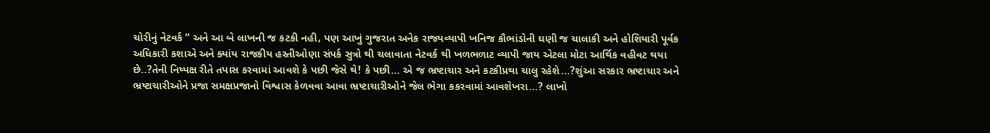ચોરીનું નેટવર્ક “ અને આ બે લાખની જ કટકી નહી, પણ આખું ગુજરાત અનેક રાજ્યવ્યાપી ખનિજ કૌભાંડોની ઘણી જ ચાલાકી અને હોશિયારી પૂર્વક અધિકારી કશાએ અને ક્યાંય રાજકીય હસ્તીઓણા સંપર્ક સુત્રો થી ચલાવાતા નેટવર્ક થી ખળભળાટ વ્યાપી જાય એટલા મોટા આર્થિક વહીવટ થયા છે..?તેની નિષ્પક્ષ રીતે તપાસ કરવામાં આવશે કે પછી જેસે થે! કે પછી... એ જ ભ્રષ્ટાચાર અને કટકીપ્રથા ચાલુ રહેશે...?શુંઆ સરકાર ભ્રષ્ટાચાર અને ભ્રષ્ટાચારીઓને પ્રજા સમક્ષપ્રજાનો વિશ્વાસ કેળવવા આવા ભ્રષ્ટાચારીઓને જેલ ભેગા કકરવામાં આવશેખરા...? લાખો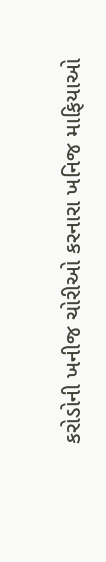કરોડોની ખનીજ ચોરીઓ કરનારા ખનિજ માફિયાઓ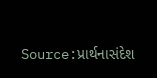Source:પ્રાર્થનાસંદેશ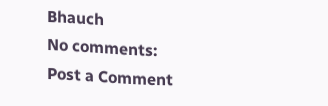Bhauch
No comments:
Post a Comment